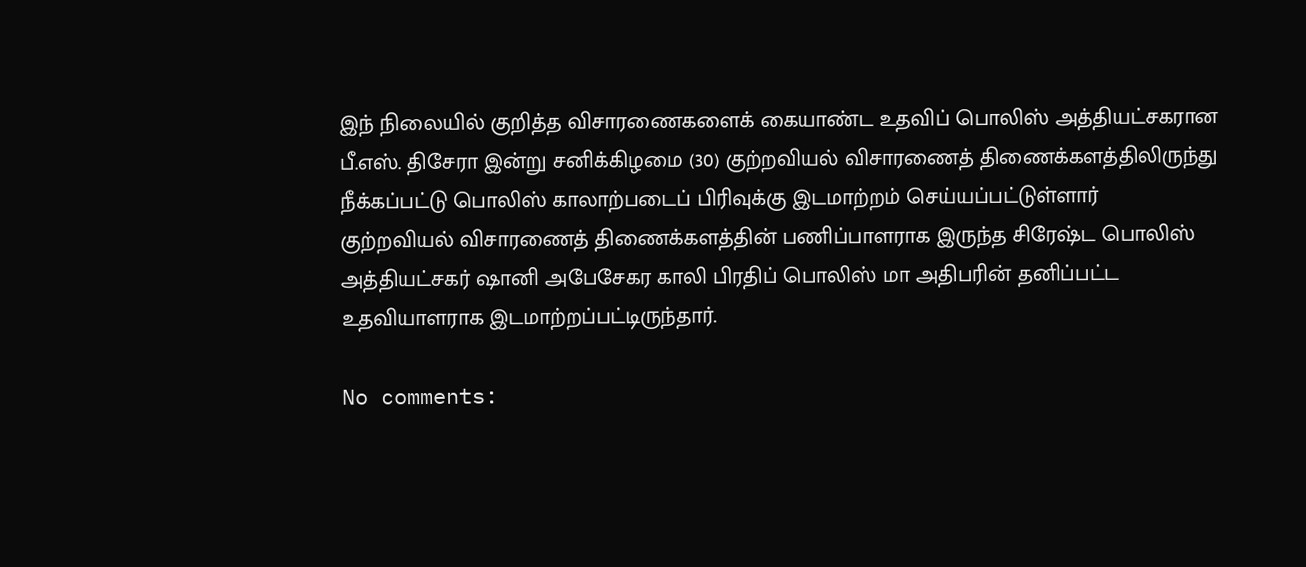இந் நிலையில் குறித்த விசாரணைகளைக் கையாண்ட உதவிப் பொலிஸ் அத்தியட்சகரான பீ.எஸ். திசேரா இன்று சனிக்கிழமை (30) குற்றவியல் விசாரணைத் திணைக்களத்திலிருந்து நீக்கப்பட்டு பொலிஸ் காலாற்படைப் பிரிவுக்கு இடமாற்றம் செய்யப்பட்டுள்ளார்
குற்றவியல் விசாரணைத் திணைக்களத்தின் பணிப்பாளராக இருந்த சிரேஷ்ட பொலிஸ் அத்தியட்சகர் ஷானி அபேசேகர காலி பிரதிப் பொலிஸ் மா அதிபரின் தனிப்பட்ட உதவியாளராக இடமாற்றப்பட்டிருந்தார்.

No comments: